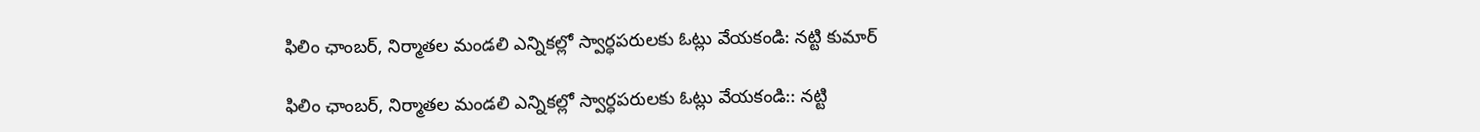ఫిలిం ఛాంబర్, నిర్మాతల మండలి ఎన్నికల్లో స్వార్ధపరులకు ఓట్లు వేయకండి: నట్టి కుమార్

ఫిలిం ఛాంబర్, నిర్మాతల మండలి ఎన్నికల్లో స్వార్ధపరులకు ఓట్లు వేయకండి:: నట్టి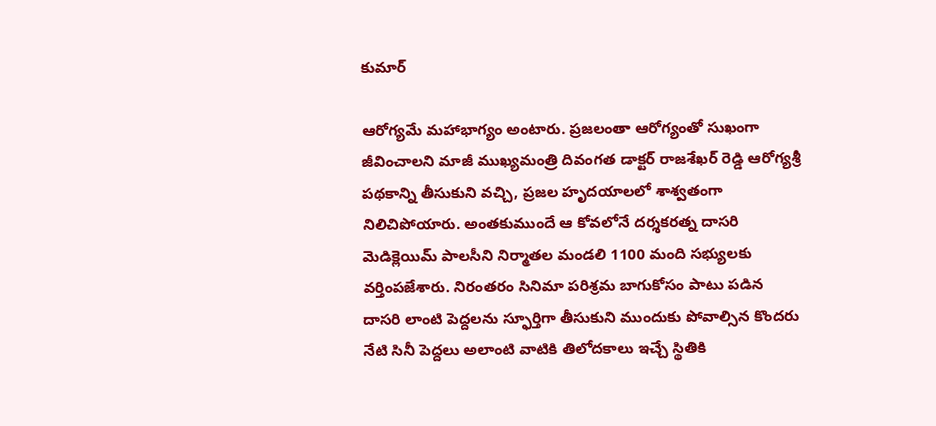కుమార్

ఆరోగ్యమే మహాభాగ్యం అంటారు. ప్రజలంతా ఆరోగ్యంతో సుఖంగా జీవించాలని మాజీ ముఖ్యమంత్రి దివంగత డాక్టర్ రాజశేఖర్ రెడ్డి ఆరోగ్యశ్రీ పథకాన్ని తీసుకుని వచ్చి, ప్రజల హృదయాలలో శాశ్వతంగా నిలిచిపోయారు. అంతకుముందే ఆ కోవలోనే దర్శకరత్న దాసరి మెడిక్లెయిమ్ పాలసీని నిర్మాతల మండలి 1100 మంది సభ్యులకు వర్తింపజేశారు. నిరంతరం సినిమా పరిశ్రమ బాగుకోసం పాటు పడిన దాసరి లాంటి పెద్దలను స్ఫూర్తిగా తీసుకుని ముందుకు పోవాల్సిన కొందరు నేటి సినీ పెద్దలు అలాంటి వాటికి తిలోదకాలు ఇచ్చే స్థితికి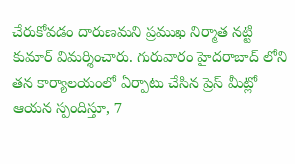చేరుకోవడం దారుణమని ప్రముఖ నిర్మాత నట్టి కుమార్ విమర్శించారు. గురువారం హైదరాబాద్ లోని తన కార్యాలయంలో ఏర్పాటు చేసిన ప్రెస్ మీట్లో ఆయన స్పందిస్తూ, 7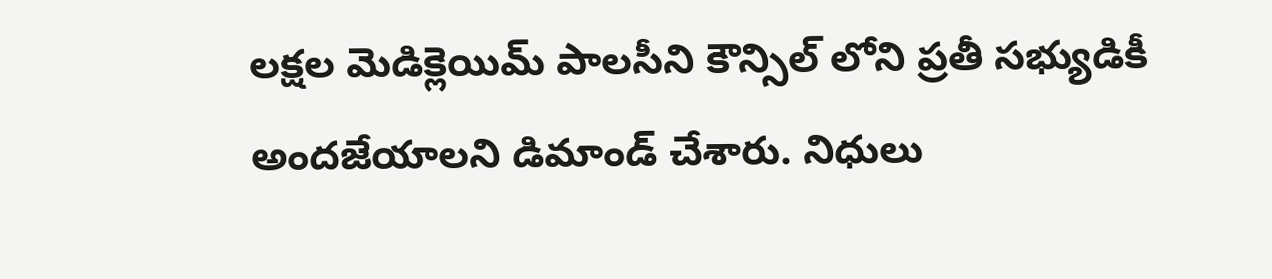లక్షల మెడిక్లెయిమ్ పాలసీని కౌన్సిల్ లోని ప్రతీ సభ్యుడికీ అందజేయాలని డిమాండ్ చేశారు. నిధులు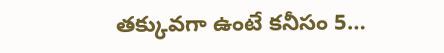తక్కువగా ఉంటే కనీసం 5…